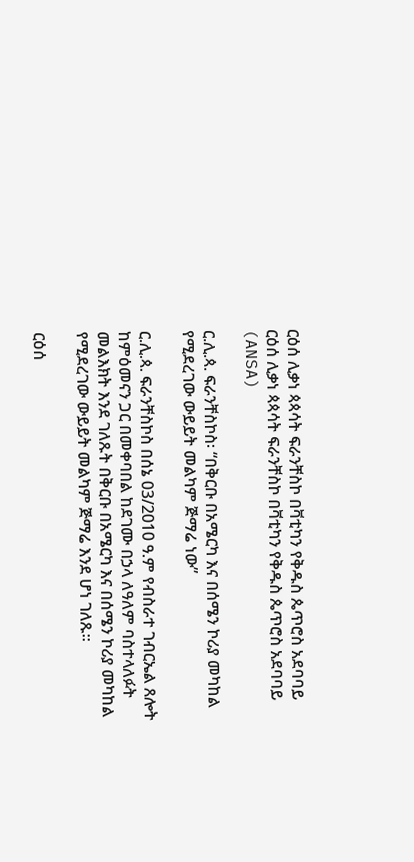ርዕሰ ሊቃነ ጳጳሳት ፍራንቸስኮ በቫቲካን የቅዱስ ጴጥሮስ አደባባይ ርዕሰ ሊቃነ ጳጳሳት ፍራንቸስኮ በቫቲካን የቅዱስ ጴጥሮስ አደባባይ  (ANSA)

ር.ሊ.ጳ. ፍራንቸስኮስ፡ “በቅርቡ በአሜርካ እና በሰሜን ኮሪያ መካከል የሚደረገው ውይይት መልካም ጅማሬ ነው”

ር.ሊ.ጳ. ፍራንቸስኮስ በሰኔ 03/2010 ዓ.ም የብስራተ ገብርኤል ጸሎት ከምዕመናን ጋር በመቀባበል ከደገሙ በኃላ ለዓለም ባስተላለፉት መልእክት እንደ ገለጹት በቅርቡ በአሜርካ እና በሰሜን ኮሪያ መካከል የሚደረገው ውይይት መልካም ጅማሬ እንደ ሆነ ገለጹ።

ርዕሰ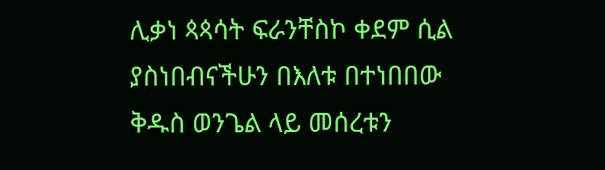ሊቃነ ጳጳሳት ፍራንቸስኮ ቀደም ሲል ያስነበብናችሁን በእለቱ በተነበበው ቅዱስ ወንጌል ላይ መሰረቱን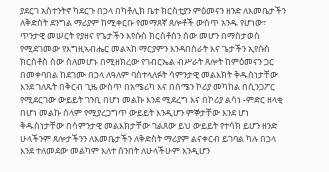ያደርገ አስተንትኖ ካደርጉ በኃላ በካቶሊክ ቤተ ክርስቲያን ምዕመናን ዘንድ ለእመቤታችን ለቅድስት ደንግል ማሪያም ከሚቀርቡ የመማጸኛ ጸሎቶች ውስጥ አንዱ የሆነው፣ ጥንታዊ መሠርት የያዘና የጌታችን እየሱስ ክርስቶስን ሰው መሆን በማስታወስ የሚደገመው የእግዚኣብሔር መልኣከ ማርያምን እንዳበሰራት እና ጌታችን ኢየሱስ ክርስቶስ ሰው ሰለመሆኑ በሚዘክረው የገብርኤል ብሥራት ጸሎት ከምዕመናን ጋር በመቀባበል ከደገሙ በኃላ ለዓለም ባስተላለፉት ሳምንታዊ መልእክት ቅዱስነታቸው እንደ ገለጹት በቅርብ ጊዜ ውስጥ በአሜሪካ እና በሰሜን ኮሪያ መካከል በሲንጋፖር የሚደርገው ውይይት ገንቢ በሆነ መልኩ እንደ ሚደረግ እና በኮሪያ ልሳነ -ምድር ዘላቂ በሆነ መልኩ ሰላም የሚያረጋግጥ ውይይት እንዲሆን ምኞታቸው እንደ ሆነ ቅዱስነታቸው በሳምንታዊ መልእክታቸው ገልጸው ይህ ውይይት የተሳክ ይሆን ዘንድ ሁላችንም ጸሎታችንን ለእመቤታችን ለቅድስት ማሪያም ልናቀርብ ይገባል ካሉ በኃላ እንደ ተለመደው መልካም እለተ ሰንበት ለሁላችሁም እንዲሆን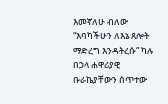እመኛለሁ ብለው “እባካችሁን ለእኔ ጸሎት ማድረግ እንዳትረሱ” ካሉ በኃላ ሐዋሪያዊ ቡራኬያቸውን ሰጥተው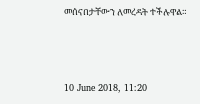መሰናበታቸውን ለመረዳት ተችሉዋል።



10 June 2018, 11:20